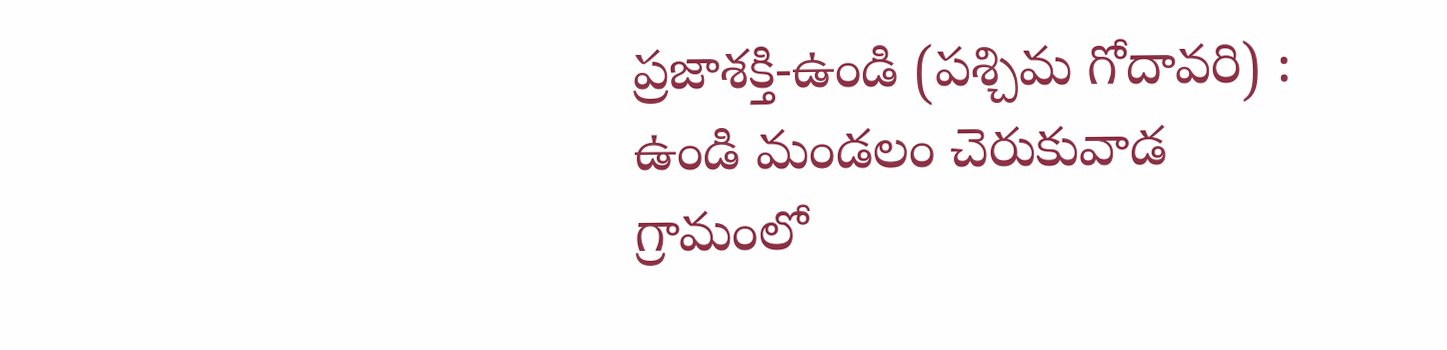ప్రజాశక్తి-ఉండి (పశ్చిమ గోదావరి) : ఉండి మండలం చెరుకువాడ గ్రామంలో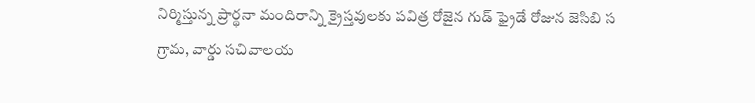నిర్మిస్తున్న ప్రార్థనా మందిరాన్ని క్రైస్తవులకు పవిత్ర రోజైన గుడ్ ఫ్రైడే రోజున జెసిబి స
గ్రామ, వార్డు సచివాలయ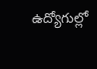ఉద్యోగుల్లో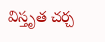విస్తృత చర్చ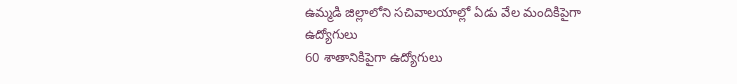ఉమ్మడి జిల్లాలోని సచివాలయాల్లో ఏడు వేల మందికిపైగా ఉద్యోగులు
60 శాతానికిపైగా ఉద్యోగులు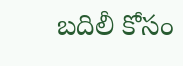బదిలీ కోసం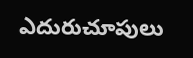ఎదురుచూపులు